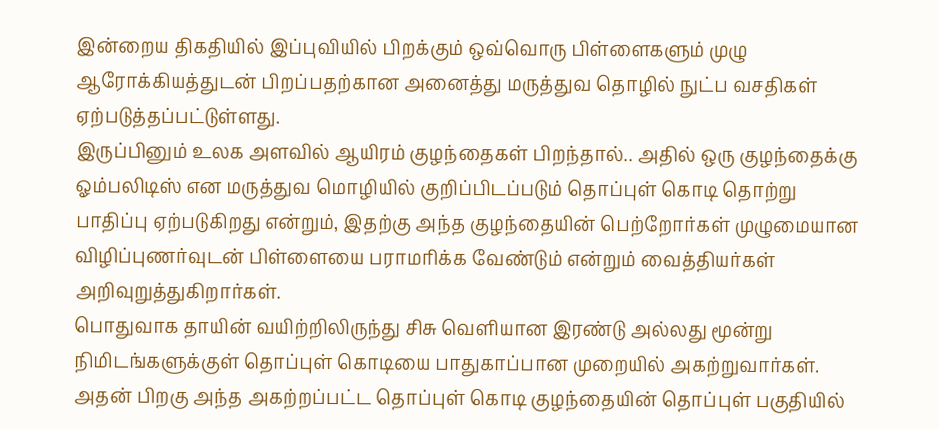இன்றைய திகதியில் இப்புவியில் பிறக்கும் ஒவ்வொரு பிள்ளைகளும் முழு ஆரோக்கியத்துடன் பிறப்பதற்கான அனைத்து மருத்துவ தொழில் நுட்ப வசதிகள் ஏற்படுத்தப்பட்டுள்ளது.
இருப்பினும் உலக அளவில் ஆயிரம் குழந்தைகள் பிறந்தால்.. அதில் ஒரு குழந்தைக்கு ஓம்பலிடிஸ் என மருத்துவ மொழியில் குறிப்பிடப்படும் தொப்புள் கொடி தொற்று பாதிப்பு ஏற்படுகிறது என்றும், இதற்கு அந்த குழந்தையின் பெற்றோர்கள் முழுமையான விழிப்புணர்வுடன் பிள்ளையை பராமரிக்க வேண்டும் என்றும் வைத்தியர்கள் அறிவுறுத்துகிறார்கள்.
பொதுவாக தாயின் வயிற்றிலிருந்து சிசு வெளியான இரண்டு அல்லது மூன்று நிமிடங்களுக்குள் தொப்புள் கொடியை பாதுகாப்பான முறையில் அகற்றுவார்கள்.
அதன் பிறகு அந்த அகற்றப்பட்ட தொப்புள் கொடி குழந்தையின் தொப்புள் பகுதியில்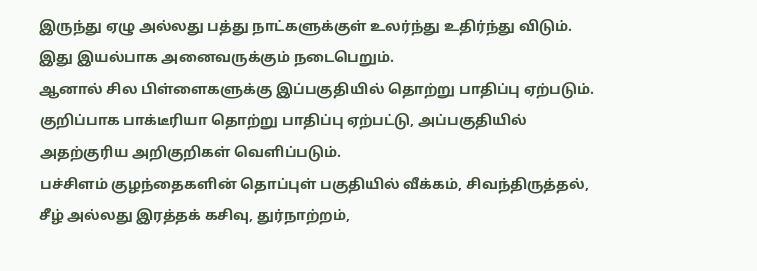இருந்து ஏழு அல்லது பத்து நாட்களுக்குள் உலர்ந்து உதிர்ந்து விடும். இது இயல்பாக அனைவருக்கும் நடைபெறும்.
ஆனால் சில பிள்ளைகளுக்கு இப்பகுதியில் தொற்று பாதிப்பு ஏற்படும். குறிப்பாக பாக்டீரியா தொற்று பாதிப்பு ஏற்பட்டு, அப்பகுதியில் அதற்குரிய அறிகுறிகள் வெளிப்படும்.
பச்சிளம் குழந்தைகளின் தொப்புள் பகுதியில் வீக்கம், சிவந்திருத்தல், சீழ் அல்லது இரத்தக் கசிவு, துர்நாற்றம்,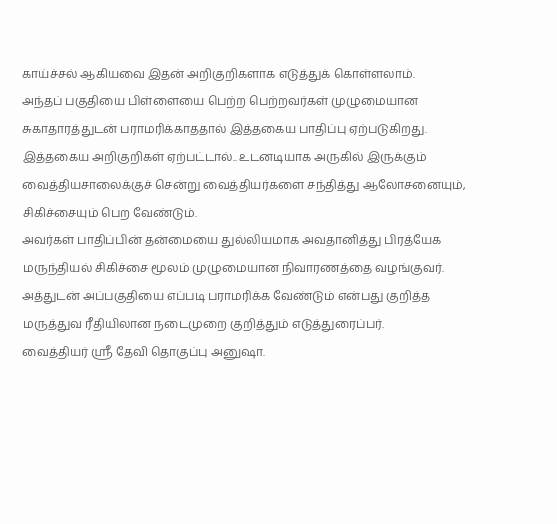காய்ச்சல் ஆகியவை இதன் அறிகுறிகளாக எடுத்துக் கொள்ளலாம்.
அந்தப் பகுதியை பிள்ளையை பெற்ற பெற்றவர்கள் முழுமையான சுகாதாரத்துடன் பராமரிக்காததால் இத்தகைய பாதிப்பு ஏற்படுகிறது.
இத்தகைய அறிகுறிகள் ஏற்பட்டால்.. உடனடியாக அருகில் இருக்கும் வைத்தியசாலைக்குச் சென்று வைத்தியர்களை சந்தித்து ஆலோசனையும், சிகிச்சையும் பெற வேண்டும்.
அவர்கள் பாதிப்பின் தன்மையை துல்லியமாக அவதானித்து பிரத்யேக மருந்தியல் சிகிச்சை மூலம் முழுமையான நிவாரணத்தை வழங்குவர். அத்துடன் அப்பகுதியை எப்படி பராமரிக்க வேண்டும் என்பது குறித்த மருத்துவ ரீதியிலான நடைமுறை குறித்தும் எடுத்துரைப்பர்.
வைத்தியர் ஸ்ரீ தேவி தொகுப்பு அனுஷா.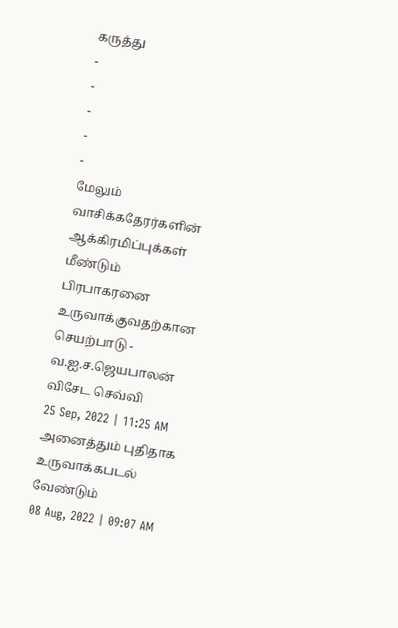கருத்து
-
-
-
-
-
மேலும் வாசிக்கதேரர்களின் ஆக்கிரமிப்புக்கள் மீண்டும் பிரபாகரனை உருவாக்குவதற்கான செயற்பாடு - வ.ஐ.ச.ஜெயபாலன் விசேட செவ்வி
25 Sep, 2022 | 11:25 AM
அனைத்தும் புதிதாக உருவாக்கபடல் வேண்டும்
08 Aug, 2022 | 09:07 AM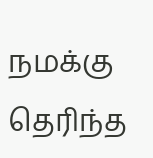நமக்கு தெரிந்த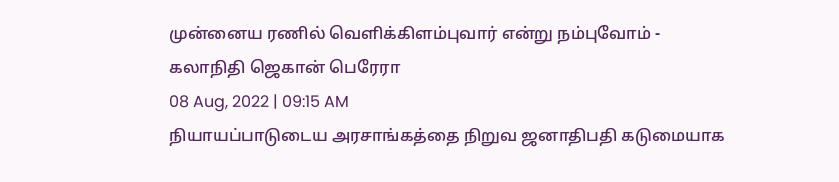முன்னைய ரணில் வெளிக்கிளம்புவார் என்று நம்புவோம் - கலாநிதி ஜெகான் பெரேரா
08 Aug, 2022 | 09:15 AM
நியாயப்பாடுடைய அரசாங்கத்தை நிறுவ ஜனாதிபதி கடுமையாக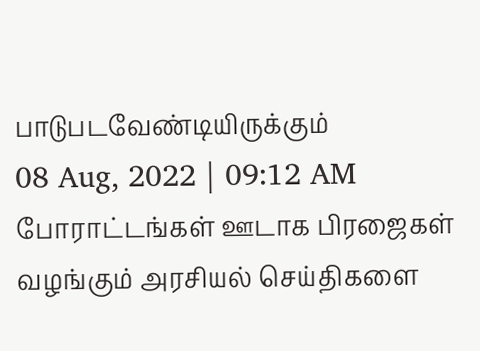பாடுபடவேண்டியிருக்கும்
08 Aug, 2022 | 09:12 AM
போராட்டங்கள் ஊடாக பிரஜைகள் வழங்கும் அரசியல் செய்திகளை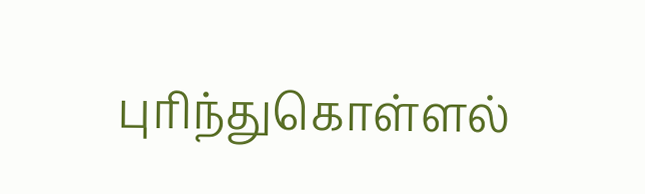புரிந்துகொள்ளல்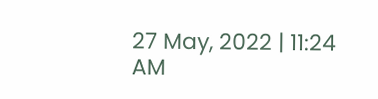27 May, 2022 | 11:24 AM